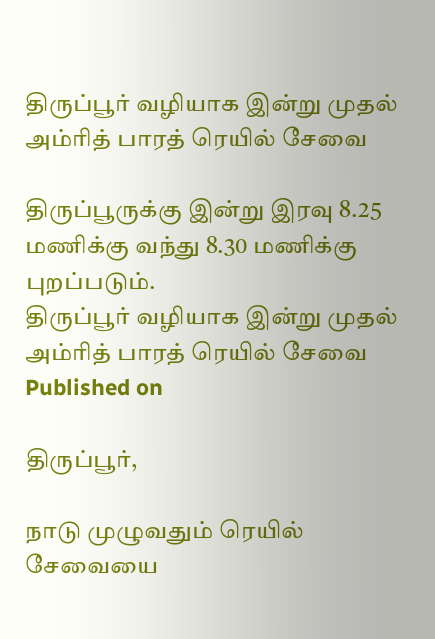திருப்பூர் வழியாக இன்று முதல் அம்ரித் பாரத் ரெயில் சேவை

திருப்பூருக்கு இன்று இரவு 8.25 மணிக்கு வந்து 8.30 மணிக்கு புறப்படும்.
திருப்பூர் வழியாக இன்று முதல் அம்ரித் பாரத் ரெயில் சேவை
Published on

திருப்பூர்,

நாடு முழுவதும் ரெயில் சேவையை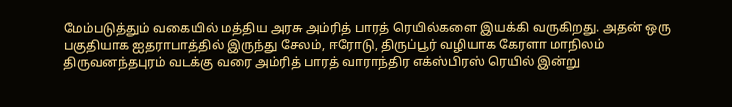மேம்படுத்தும் வகையில் மத்திய அரசு அம்ரித் பாரத் ரெயில்களை இயக்கி வருகிறது. அதன் ஒரு பகுதியாக ஐதராபாத்தில் இருந்து சேலம், ஈரோடு, திருப்பூர் வழியாக கேரளா மாநிலம் திருவனந்தபுரம் வடக்கு வரை அம்ரித் பாரத் வாராந்திர எக்ஸ்பிரஸ் ரெயில் இன்று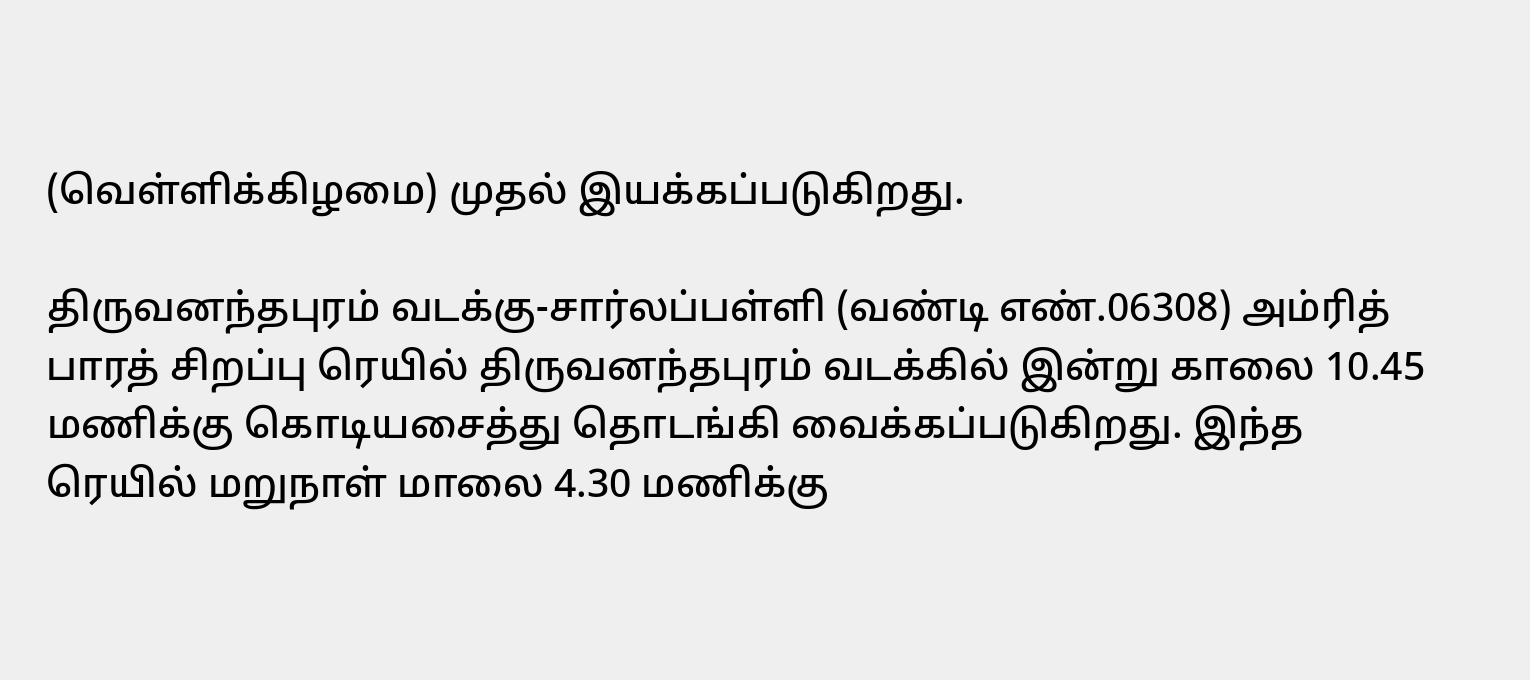(வெள்ளிக்கிழமை) முதல் இயக்கப்படுகிறது.

திருவனந்தபுரம் வடக்கு-சார்லப்பள்ளி (வண்டி எண்.06308) அம்ரித் பாரத் சிறப்பு ரெயில் திருவனந்தபுரம் வடக்கில் இன்று காலை 10.45 மணிக்கு கொடியசைத்து தொடங்கி வைக்கப்படுகிறது. இந்த ரெயில் மறுநாள் மாலை 4.30 மணிக்கு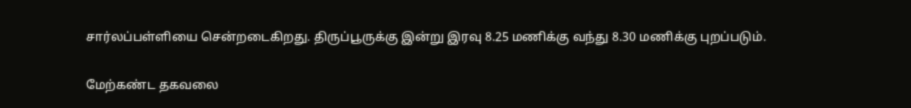சார்லப்பள்ளியை சென்றடைகிறது. திருப்பூருக்கு இன்று இரவு 8.25 மணிக்கு வந்து 8.30 மணிக்கு புறப்படும்.

மேற்கண்ட தகவலை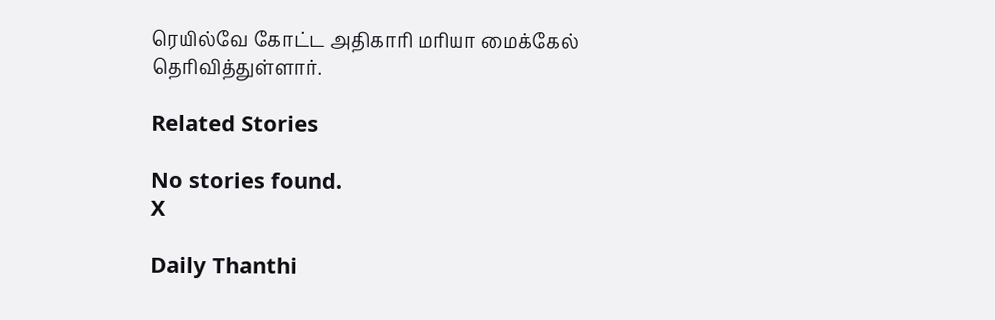ரெயில்வே கோட்ட அதிகாரி மரியா மைக்கேல் தெரிவித்துள்ளார்.

Related Stories

No stories found.
X

Daily Thanthi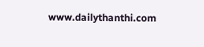www.dailythanthi.com